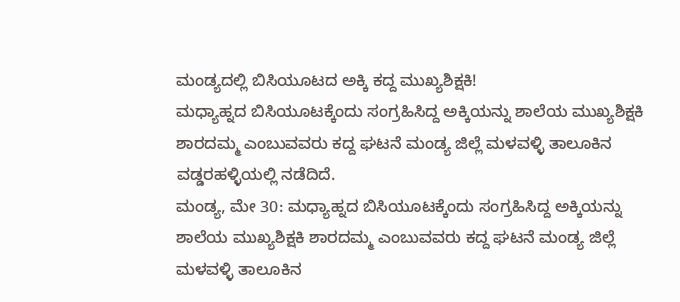ಮಂಡ್ಯದಲ್ಲಿ ಬಿಸಿಯೂಟದ ಅಕ್ಕಿ ಕದ್ದ ಮುಖ್ಯಶಿಕ್ಷಕಿ!
ಮಧ್ಯಾಹ್ನದ ಬಿಸಿಯೂಟಕ್ಕೆಂದು ಸಂಗ್ರಹಿಸಿದ್ದ ಅಕ್ಕಿಯನ್ನು ಶಾಲೆಯ ಮುಖ್ಯಶಿಕ್ಷಕಿ ಶಾರದಮ್ಮ ಎಂಬುವವರು ಕದ್ದ ಘಟನೆ ಮಂಡ್ಯ ಜಿಲ್ಲೆ ಮಳವಳ್ಳಿ ತಾಲೂಕಿನ ವಡ್ಡರಹಳ್ಳಿಯಲ್ಲಿ ನಡೆದಿದೆ.
ಮಂಡ್ಯ, ಮೇ 30: ಮಧ್ಯಾಹ್ನದ ಬಿಸಿಯೂಟಕ್ಕೆಂದು ಸಂಗ್ರಹಿಸಿದ್ದ ಅಕ್ಕಿಯನ್ನು ಶಾಲೆಯ ಮುಖ್ಯಶಿಕ್ಷಕಿ ಶಾರದಮ್ಮ ಎಂಬುವವರು ಕದ್ದ ಘಟನೆ ಮಂಡ್ಯ ಜಿಲ್ಲೆ ಮಳವಳ್ಳಿ ತಾಲೂಕಿನ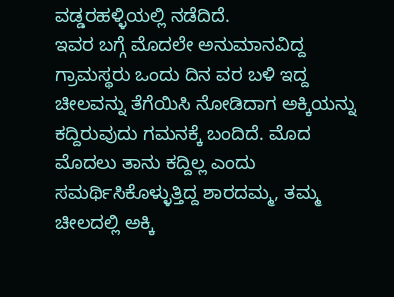ವಡ್ಡರಹಳ್ಳಿಯಲ್ಲಿ ನಡೆದಿದೆ.
ಇವರ ಬಗ್ಗೆ ಮೊದಲೇ ಅನುಮಾನವಿದ್ದ ಗ್ರಾಮಸ್ಥರು ಒಂದು ದಿನ ವರ ಬಳಿ ಇದ್ದ ಚೀಲವನ್ನು ತೆಗೆಯಿಸಿ ನೋಡಿದಾಗ ಅಕ್ಕಿಯನ್ನು ಕದ್ದಿರುವುದು ಗಮನಕ್ಕೆ ಬಂದಿದೆ. ಮೊದ ಮೊದಲು ತಾನು ಕದ್ದಿಲ್ಲ ಎಂದು ಸಮರ್ಥಿಸಿಕೊಳ್ಳುತ್ತಿದ್ದ ಶಾರದಮ್ಮ, ತಮ್ಮ ಚೀಲದಲ್ಲಿ ಅಕ್ಕಿ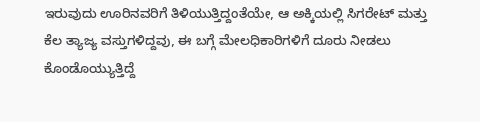ಇರುವುದು ಊರಿನವರಿಗೆ ತಿಳಿಯುತ್ತಿದ್ದಂತೆಯೇ, ಆ ಅಕ್ಕಿಯಲ್ಲಿ ಸಿಗರೇಟ್ ಮತ್ತು ಕೆಲ ತ್ಯಾಜ್ಯ ವಸ್ತುಗಳಿದ್ದವು, ಈ ಬಗ್ಗೆ ಮೇಲಧಿಕಾರಿಗಳಿಗೆ ದೂರು ನೀಡಲು ಕೊಂಡೊಯ್ಯುತ್ತಿದ್ದೆ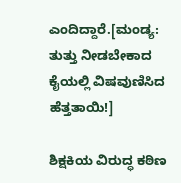ಎಂದಿದ್ದಾರೆ.[ಮಂಡ್ಯ: ತುತ್ತು ನೀಡಬೇಕಾದ ಕೈಯಲ್ಲಿ ವಿಷವುಣಿಸಿದ ಹೆತ್ತತಾಯಿ!]

ಶಿಕ್ಷಕಿಯ ವಿರುದ್ಧ ಕಠಿಣ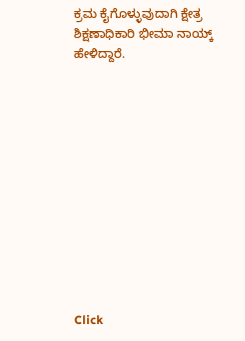ಕ್ರಮ ಕೈಗೊಳ್ಳುವುದಾಗಿ ಕ್ಷೇತ್ರ ಶಿಕ್ಷಣಾಧಿಕಾರಿ ಭೀಮಾ ನಾಯ್ಕ್ ಹೇಳಿದ್ದಾರೆ.












Click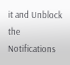it and Unblock the Notifications